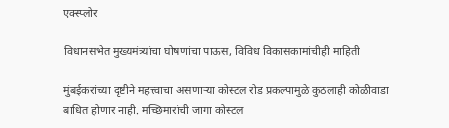एक्स्प्लोर

विधानसभेत मुख्यमंत्र्यांचा घोषणांचा पाऊस, विविध विकासकामांचीही माहिती

मुंबईकरांच्या दृष्टीने महत्त्वाचा असणाऱ्या कोस्टल रोड प्रकल्पामुळे कुठलाही कोळीवाडा बाधित होणार नाही. मच्छिमारांची जागा कोस्टल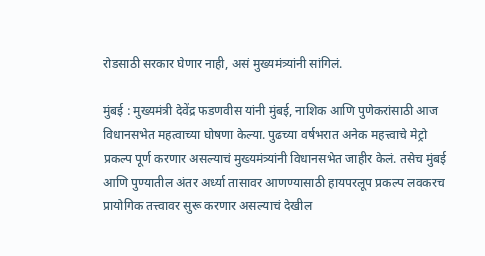रोडसाठी सरकार घेणार नाही, असं मुख्यमंत्र्यांनी सांगिलं.

मुंबई : मुख्यमंत्री देवेंद्र फडणवीस यांनी मुंबई, नाशिक आणि पुणेकरांसाठी आज विधानसभेत महत्वाच्या घोषणा केल्या. पुढच्या वर्षभरात अनेक महत्त्वाचे मेट्रो प्रकल्प पूर्ण करणार असल्याचं मुख्यमंत्र्यांनी विधानसभेत जाहीर केलं. तसेच मुंबई आणि पुण्यातील अंतर अर्ध्या तासावर आणण्यासाठी हायपरलूप प्रकल्प लवकरच प्रायोगिक तत्त्वावर सुरू करणार असल्याचं देखील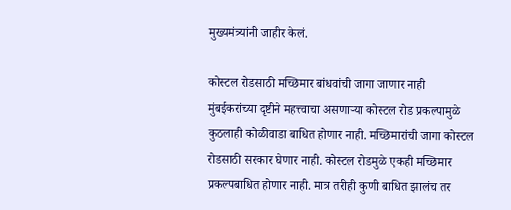मुख्यमंत्र्यांनी जाहीर केलं.

कोस्टल रोडसाठी मच्छिमार बांधवांची जागा जाणार नाही मुंबईकरांच्या दृष्टीने महत्त्वाचा असणाऱ्या कोस्टल रोड प्रकल्पामुळे कुठलाही कोळीवाडा बाधित होणार नाही. मच्छिमारांची जागा कोस्टल रोडसाठी सरकार घेणार नाही. कोस्टल रोडमुळे एकही मच्छिमार प्रकल्पबाधित होणार नाही. मात्र तरीही कुणी बाधित झालंच तर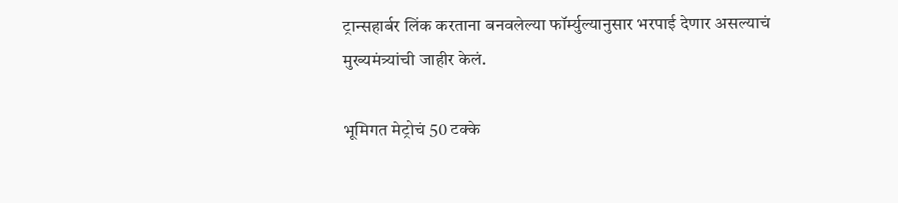ट्रान्सहार्बर लिंक करताना बनवलेल्या फॉर्म्युल्यानुसार भरपाई देणार असल्याचं मुख्यमंत्र्यांची जाहीर केलं.

भूमिगत मेट्रोचं 50 टक्के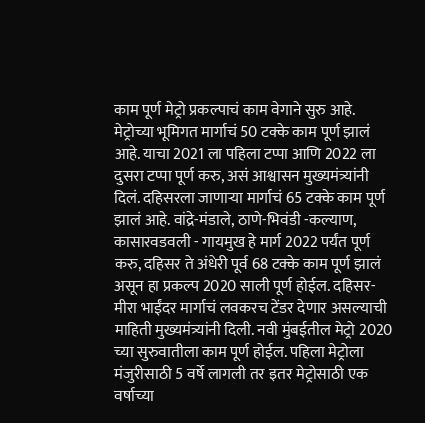काम पूर्ण मेट्रो प्रकल्पाचं काम वेगाने सुरु आहे. मेट्रोच्या भूमिगत मार्गाचं 50 टक्के काम पूर्ण झालं आहे. याचा 2021 ला पहिला टप्पा आणि 2022 ला दुसरा टप्पा पूर्ण करु, असं आश्वासन मुख्यमंत्र्यांनी दिलं. दहिसरला जाणाऱ्या मार्गाचं 65 टक्के काम पूर्ण झालं आहे. वांद्रे-मंडाले, ठाणे-भिवंडी -कल्याण, कासारवडवली - गायमुख हे मार्ग 2022 पर्यंत पूर्ण करु, दहिसर ते अंधेरी पूर्व 68 टक्के काम पूर्ण झालं असून हा प्रकल्प 2020 साली पूर्ण होईल. दहिसर-मीरा भाईंदर मार्गाचं लवकरच टेंडर देणार असल्याची माहिती मुख्यमंत्र्यांनी दिली. नवी मुंबईतील मेट्रो 2020 च्या सुरुवातीला काम पूर्ण होईल. पहिला मेट्रोला मंजुरीसाठी 5 वर्षे लागली तर इतर मेट्रोसाठी एक वर्षाच्या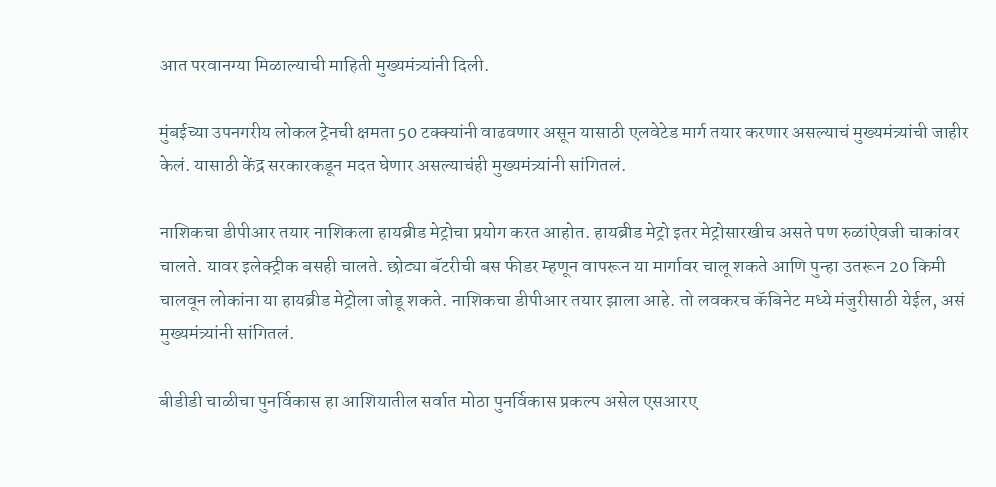आत परवानग्या मिळाल्याची माहिती मुख्यमंत्र्यांनी दिली.

मुंबईच्या उपनगरीय लोकल ट्रेनची क्षमता 50 टक्क्यांनी वाढवणार असून यासाठी एलवेटेड मार्ग तयार करणार असल्याचं मुख्यमंत्र्यांची जाहीर केलं. यासाठी केंद्र सरकारकडून मदत घेणार असल्याचंही मुख्यमंत्र्यांनी सांगितलं.

नाशिकचा डीपीआर तयार नाशिकला हायब्रीड मेट्रोचा प्रयोग करत आहोत. हायब्रीड मेट्रो इतर मेट्रोसारखीच असते पण रुळांऐवजी चाकांवर चालते. यावर इलेक्ट्रीक बसही चालते. छोट्या बॅटरीची बस फीडर म्हणून वापरून या मार्गावर चालू शकते आणि पुन्हा उतरून 20 किमी चालवून लोकांना या हायब्रीड मेट्रोला जोडू शकते. नाशिकचा डीपीआर तयार झाला आहे. तो लवकरच कॅबिनेट मध्ये मंजुरीसाठी येईल, असं मुख्यमंत्र्यांनी सांगितलं.

बीडीडी चाळीचा पुनर्विकास हा आशियातील सर्वात मोठा पुनर्विकास प्रकल्प असेल एसआरए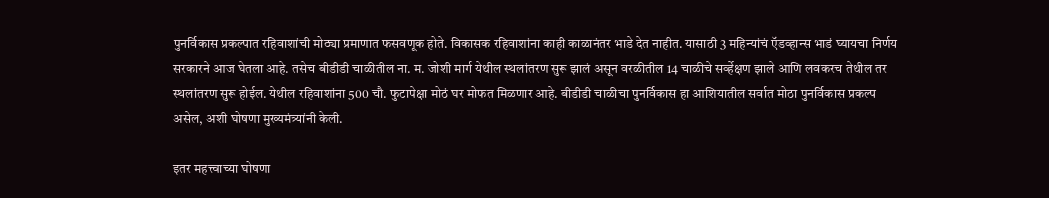पुनर्विकास प्रकल्पात रहिवाशांची मोठ्या प्रमाणात फसवणूक होते. विकासक रहिवाशांना काही काळानंतर भाडे देत नाहीत. यासाठी 3 महिन्यांचं ऍडव्हान्स भाडं घ्यायचा निर्णय सरकारने आज घेतला आहे. तसेच बीडीडी चाळीतील ना. म. जोशी मार्ग येथील स्थलांतरण सुरू झालं असून वरळीतील 14 चाळीचे सर्व्हेक्षण झाले आणि लवकरच तेथील तर स्थलांतरण सुरू होईल. येथील रहिवाशांना 500 चौ. फुटापेक्षा मोठं घर मोफत मिळणार आहे. बीडीडी चाळीचा पुनर्विकास हा आशियातील सर्वात मोठा पुनर्विकास प्रकल्प असेल, अशी घोषणा मुख्यमंत्र्यांनी केली.

इतर महत्त्वाच्या घोषणा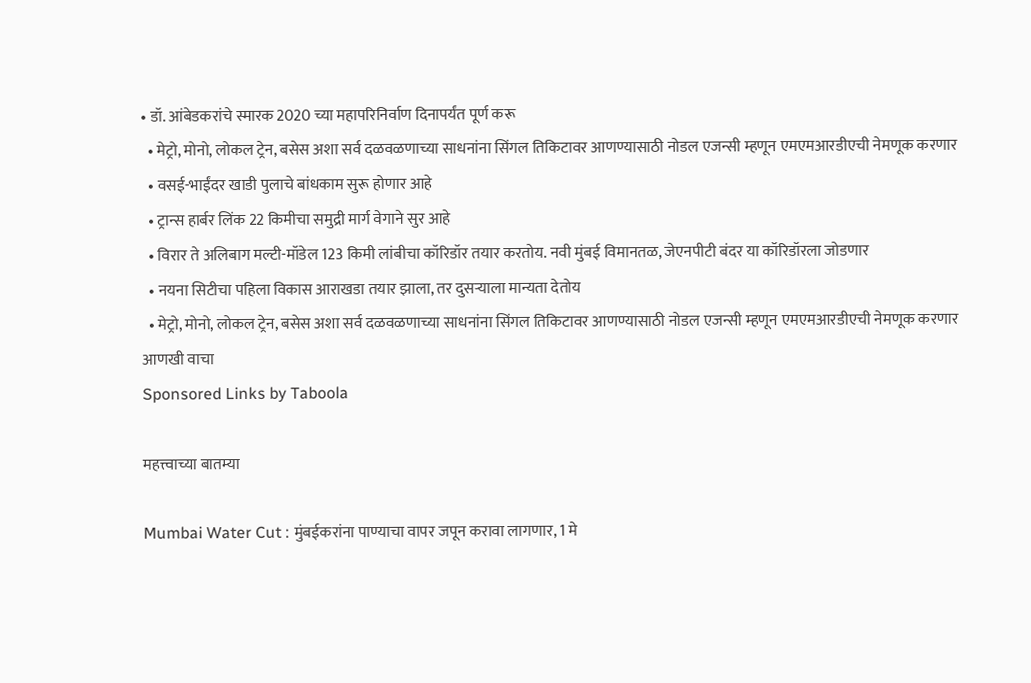• डॉ. आंबेडकरांचे स्मारक 2020 च्या महापरिनिर्वाण दिनापर्यंत पूर्ण करू
  • मेट्रो, मोनो, लोकल ट्रेन, बसेस अशा सर्व दळवळणाच्या साधनांना सिंगल तिकिटावर आणण्यासाठी नोडल एजन्सी म्हणून एमएमआरडीएची नेमणूक करणार
  • वसई-भाईंदर खाडी पुलाचे बांधकाम सुरू होणार आहे
  • ट्रान्स हार्बर लिंक 22 किमीचा समुद्री मार्ग वेगाने सुर आहे
  • विरार ते अलिबाग मल्टी-मॉडेल 123 किमी लांबीचा कॉरिडॉर तयार करतोय. नवी मुंबई विमानतळ, जेएनपीटी बंदर या कॉरिडॉरला जोडणार
  • नयना सिटीचा पहिला विकास आराखडा तयार झाला, तर दुसऱ्याला मान्यता देतोय
  • मेट्रो, मोनो, लोकल ट्रेन, बसेस अशा सर्व दळवळणाच्या साधनांना सिंगल तिकिटावर आणण्यासाठी नोडल एजन्सी म्हणून एमएमआरडीएची नेमणूक करणार
आणखी वाचा
Sponsored Links by Taboola

महत्त्वाच्या बातम्या

Mumbai Water Cut : मुंबईकरांना पाण्याचा वापर जपून करावा लागणार, 1 मे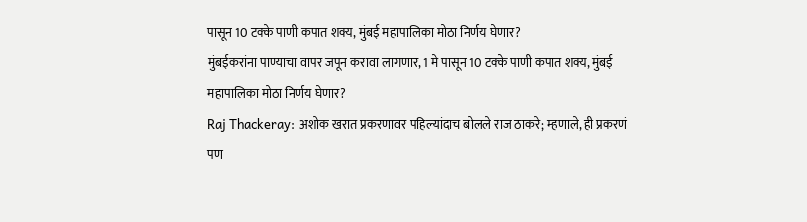पासून 10 टक्के पाणी कपात शक्य, मुंबई महापालिका मोठा निर्णय घेणार?
मुंबईकरांना पाण्याचा वापर जपून करावा लागणार, 1 मे पासून 10 टक्के पाणी कपात शक्य, मुंबई महापालिका मोठा निर्णय घेणार?
Raj Thackeray: अशोक खरात प्रकरणावर पहिल्यांदाच बोलले राज ठाकरे; म्हणाले, ही प्रकरणं पण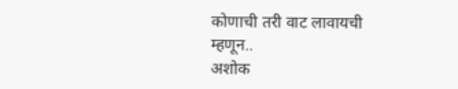कोणाची तरी वाट लावायची म्हणून..
अशोक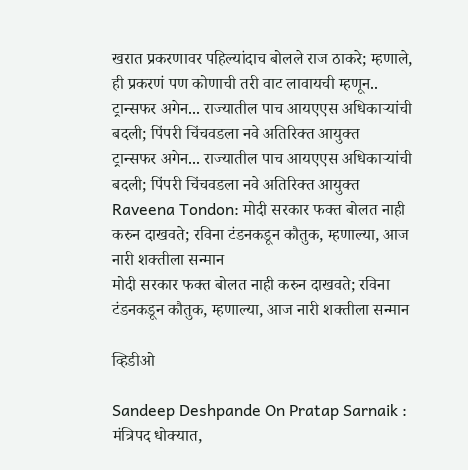खरात प्रकरणावर पहिल्यांदाच बोलले राज ठाकरे; म्हणाले, ही प्रकरणं पण कोणाची तरी वाट लावायची म्हणून..
ट्रान्सफर अगेन... राज्यातील पाच आयएएस अधिकाऱ्यांची बदली; पिंपरी चिंचवडला नवे अतिरिक्त आयुक्त
ट्रान्सफर अगेन... राज्यातील पाच आयएएस अधिकाऱ्यांची बदली; पिंपरी चिंचवडला नवे अतिरिक्त आयुक्त
Raveena Tondon: मोदी सरकार फक्त बोलत नाही करुन दाखवते; रविना टंडनकडून कौतुक, म्हणाल्या, आज नारी शक्तीला सन्मान
मोदी सरकार फक्त बोलत नाही करुन दाखवते; रविना टंडनकडून कौतुक, म्हणाल्या, आज नारी शक्तीला सन्मान

व्हिडीओ

Sandeep Deshpande On Pratap Sarnaik : मंत्रिपद धोक्यात,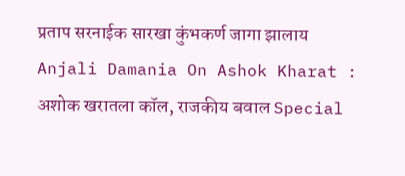प्रताप सरनाईक सारखा कुंभकर्ण जागा झालाय
Anjali Damania On Ashok Kharat : अशोक खरातला कॉल, राजकीय बवाल Special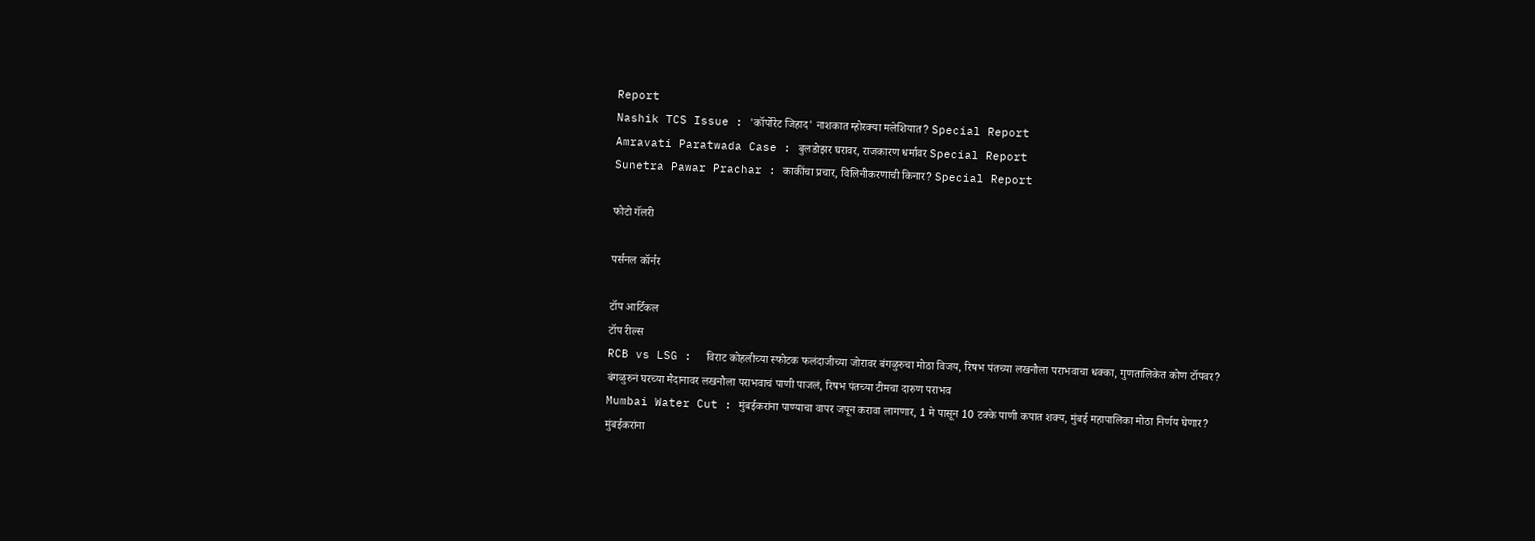Report
Nashik TCS Issue : 'कॉर्पोरेट जिहाद' नाशकात म्होरक्या मलेशियात? Special Report
Amravati Paratwada Case : बुलडोझर घरावर, राजकारण धर्मावर Special Report
Sunetra Pawar Prachar : काकींचा प्रचार, विलिनीकरणाची किनार? Special Report

फोटो गॅलरी

पर्सनल कॉर्नर

टॉप आर्टिकल
टॉप रील्स
RCB vs LSG :  विराट कोहलीच्या स्फोटक फलंदाजीच्या जोरावर बंगळुरुचा मोठा विजय, रिषभ पंतच्या लखनौला पराभवाचा धक्का, गुणतालिकेत कोण टॉपवर?
बंगळुरुनं घरच्या मैदानावर लखनौला पराभवाचं पाणी पाजलं, रिषभ पंतच्या टीमचा दारुण पराभव
Mumbai Water Cut : मुंबईकरांना पाण्याचा वापर जपून करावा लागणार, 1 मे पासून 10 टक्के पाणी कपात शक्य, मुंबई महापालिका मोठा निर्णय घेणार?
मुंबईकरांना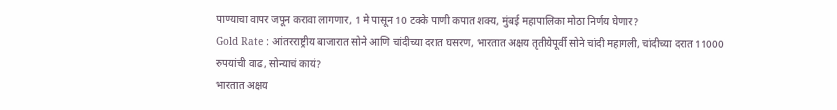पाण्याचा वापर जपून करावा लागणार, 1 मे पासून 10 टक्के पाणी कपात शक्य, मुंबई महापालिका मोठा निर्णय घेणार?
Gold Rate : आंतरराष्ट्रीय बाजारात सोने आणि चांदीच्या दरात घसरण, भारतात अक्षय तृतीयेपूर्वी सोने चांदी महागली, चांदीच्या दरात 11000 रुपयांची वाढ, सोन्याचं कायं?
भारतात अक्षय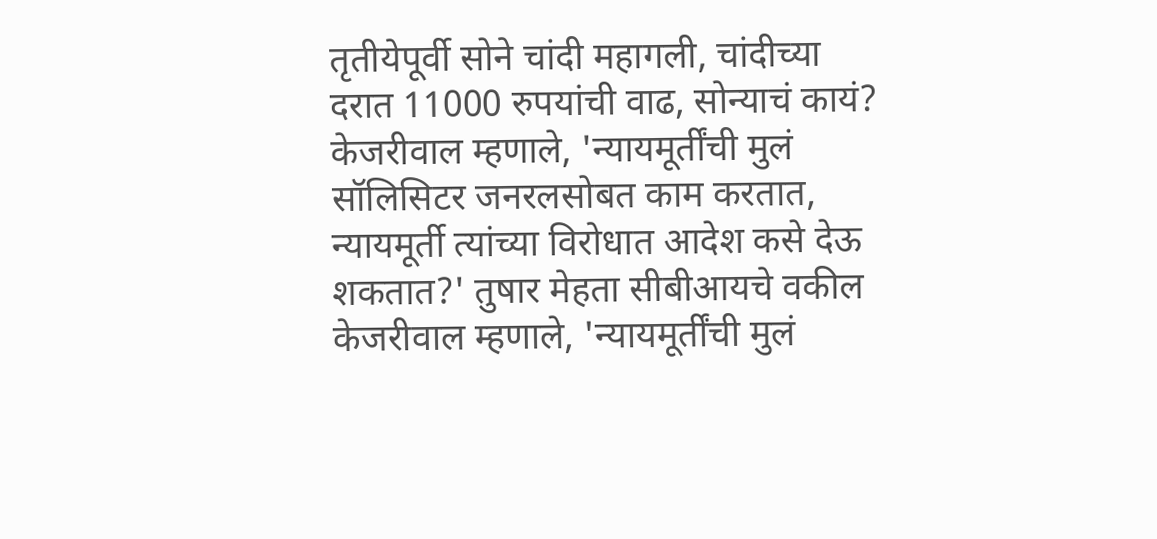तृतीयेपूर्वी सोने चांदी महागली, चांदीच्या दरात 11000 रुपयांची वाढ, सोन्याचं कायं?
केजरीवाल म्हणाले, 'न्यायमूर्तींची मुलं सॉलिसिटर जनरलसोबत काम करतात, न्यायमूर्ती त्यांच्या विरोधात आदेश कसे देऊ शकतात?' तुषार मेहता सीबीआयचे वकील
केजरीवाल म्हणाले, 'न्यायमूर्तींची मुलं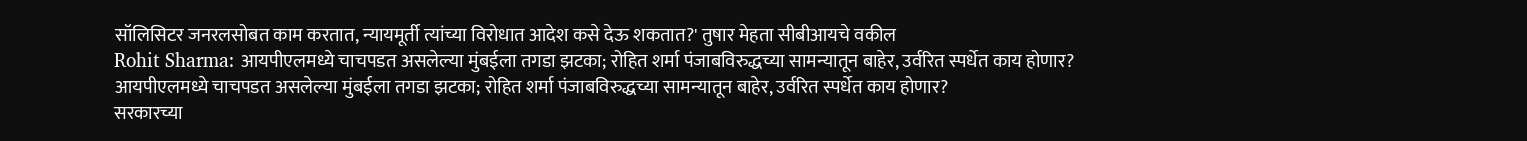सॉलिसिटर जनरलसोबत काम करतात, न्यायमूर्ती त्यांच्या विरोधात आदेश कसे देऊ शकतात?' तुषार मेहता सीबीआयचे वकील
Rohit Sharma: आयपीएलमध्ये चाचपडत असलेल्या मुंबईला तगडा झटका; रोहित शर्मा पंजाबविरुद्धच्या सामन्यातून बाहेर, उर्वरित स्पर्धेत काय होणार?
आयपीएलमध्ये चाचपडत असलेल्या मुंबईला तगडा झटका; रोहित शर्मा पंजाबविरुद्धच्या सामन्यातून बाहेर, उर्वरित स्पर्धेत काय होणार?
सरकारच्या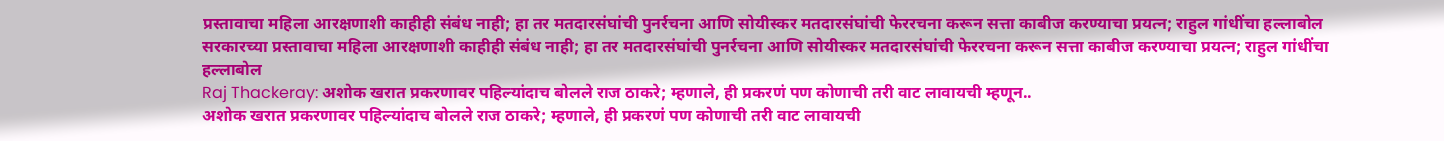प्रस्तावाचा महिला आरक्षणाशी काहीही संबंध नाही; हा तर मतदारसंघांची पुनर्रचना आणि सोयीस्कर मतदारसंघांची फेररचना करून सत्ता काबीज करण्याचा प्रयत्न; राहुल गांधींचा हल्लाबोल
सरकारच्या प्रस्तावाचा महिला आरक्षणाशी काहीही संबंध नाही; हा तर मतदारसंघांची पुनर्रचना आणि सोयीस्कर मतदारसंघांची फेररचना करून सत्ता काबीज करण्याचा प्रयत्न; राहुल गांधींचा हल्लाबोल
Raj Thackeray: अशोक खरात प्रकरणावर पहिल्यांदाच बोलले राज ठाकरे; म्हणाले, ही प्रकरणं पण कोणाची तरी वाट लावायची म्हणून..
अशोक खरात प्रकरणावर पहिल्यांदाच बोलले राज ठाकरे; म्हणाले, ही प्रकरणं पण कोणाची तरी वाट लावायची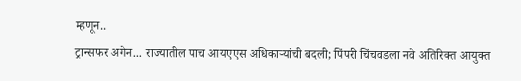म्हणून..
ट्रान्सफर अगेन... राज्यातील पाच आयएएस अधिकाऱ्यांची बदली; पिंपरी चिंचवडला नवे अतिरिक्त आयुक्त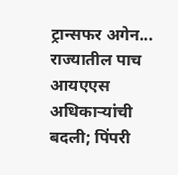ट्रान्सफर अगेन... राज्यातील पाच आयएएस अधिकाऱ्यांची बदली; पिंपरी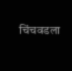चिंचवडला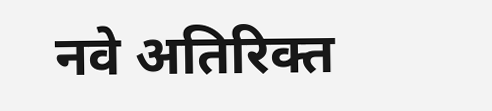नवे अतिरिक्त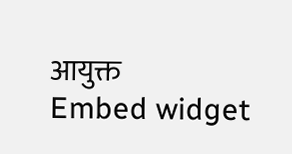आयुक्त
Embed widget